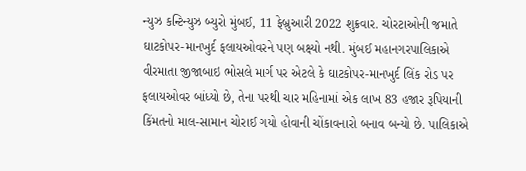ન્યુઝ કન્ટિન્યુઝ બ્યુરો મુંબઈ, 11 ફેબ્રુઆરી 2022 શુક્રવાર. ચોરટાઓની જમાતે ઘાટકોપર-માનખુર્દ ફલાયઓવરને પણ બક્ષ્યો નથી. મુંબઈ મહાનગરપાલિકાએ વીરમાતા જીજાબાઇ ભોસલે માર્ગ પર એટલે કે ઘાટકોપર-માનખુર્દ લિંક રોડ પર ફલાયઓવર બાંધ્યો છે, તેના પરથી ચાર મહિનામાં એક લાખ 83 હજાર રૂપિયાની કિંમતનો માલ-સામાન ચોરાઈ ગયો હોવાની ચોંકાવનારો બનાવ બન્યો છે. પાલિકાએ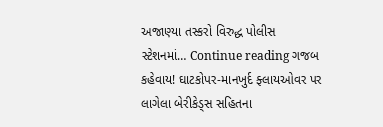અજાણ્યા તસ્કરો વિરુદ્ધ પોલીસ સ્ટેશનમાં… Continue reading ગજબ કહેવાય! ઘાટકોપર-માનખુર્દ ફ્લાયઓવર પર લાગેલા બેરીકેડ્સ સહિતના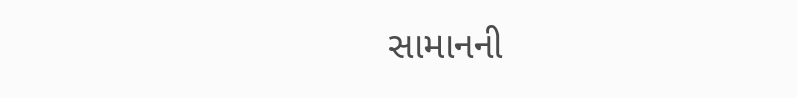સામાનની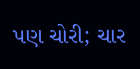પણ ચોરી; ચાર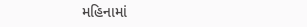મહિનામાં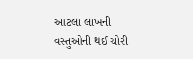આટલા લાખની વસ્તુઓની થઈ ચોરી